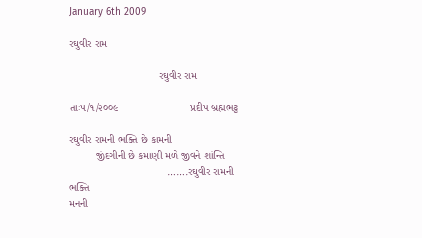January 6th 2009

રઘુવીર રામ

                              રઘુવીર રામ

તાઃ૫/૧/૨૦૦૯                        પ્રદીપ બ્રહ્મભટ્ટ

રઘુવીર રામની ભક્તિ છે કામની
         જીંદગીની છે કમાણી મળે જીવને શાંન્તિ
                                 …….રઘુવીર રામની ભક્તિ
મનની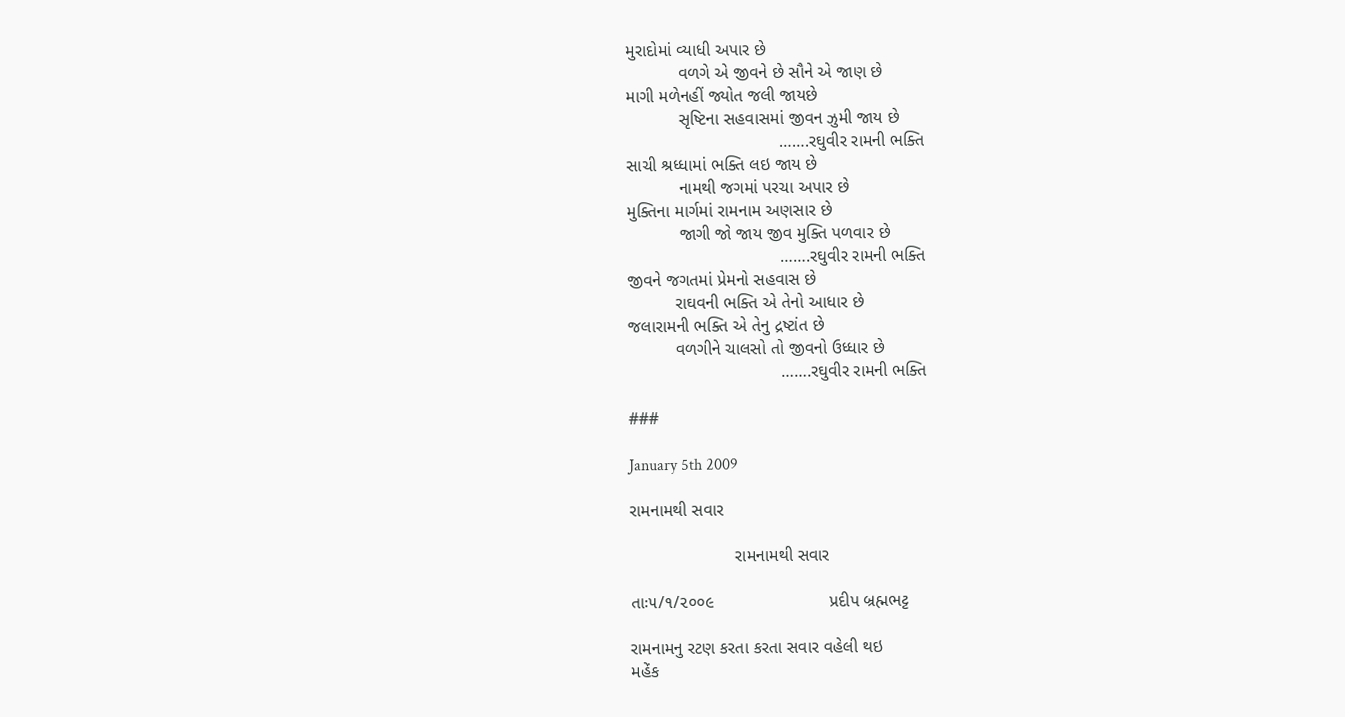મુરાદોમાં વ્યાધી અપાર છે
           વળગે એ જીવને છે સૌને એ જાણ છે
માગી મળેનહીં જ્યોત જલી જાયછે
           સૃષ્ટિના સહવાસમાં જીવન ઝુમી જાય છે
                                …….રઘુવીર રામની ભક્તિ
સાચી શ્રધ્ધામાં ભક્તિ લઇ જાય છે
           નામથી જગમાં પરચા અપાર છે
મુક્તિના માર્ગમાં રામનામ અણસાર છે
           જાગી જો જાય જીવ મુક્તિ પળવાર છે
                                …….રઘુવીર રામની ભક્તિ
જીવને જગતમાં પ્રેમનો સહવાસ છે
          રાઘવની ભક્તિ એ તેનો આધાર છે
જલારામની ભક્તિ એ તેનુ દ્રષ્ટાંત છે
          વળગીને ચાલસો તો જીવનો ઉધ્ધાર છે
                                …….રઘુવીર રામની ભક્તિ

###

January 5th 2009

રામનામથી સવાર

                      રામનામથી સવાર

તાઃ૫/૧/૨૦૦૯                        પ્રદીપ બ્રહ્મભટ્ટ

રામનામનુ રટણ કરતા કરતા સવાર વહેલી થઇ
મહેંક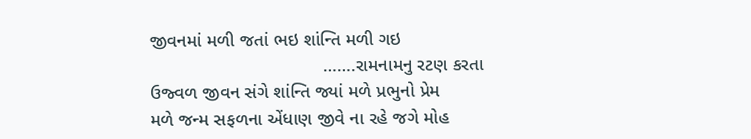જીવનમાં મળી જતાં ભઇ શાંન્તિ મળી ગઇ
                                  …….રામનામનુ રટણ કરતા
ઉજ્વળ જીવન સંગે શાંન્તિ જ્યાં મળે પ્રભુનો પ્રેમ
મળે જન્મ સફળના એંધાણ જીવે ના રહે જગે મોહ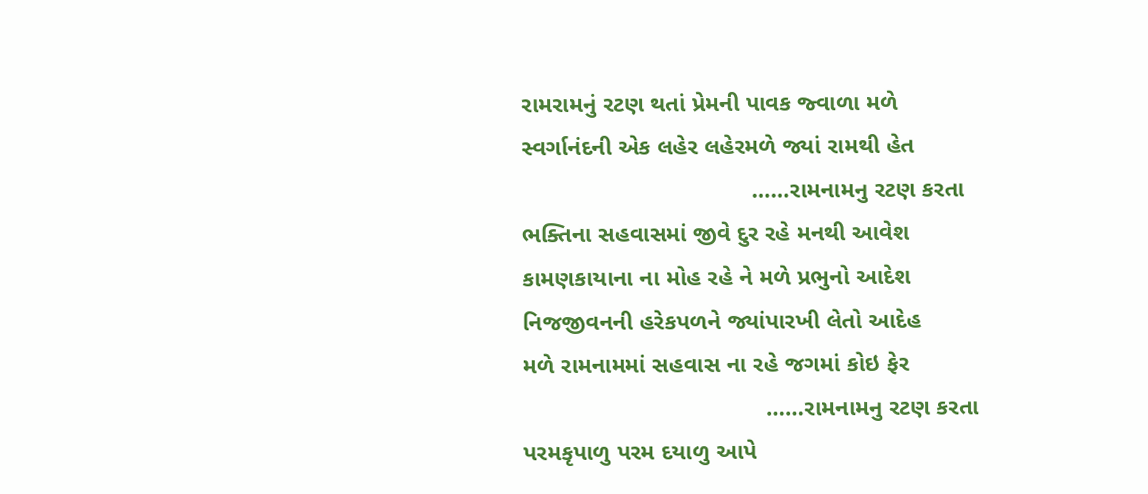રામરામનું રટણ થતાં પ્રેમની પાવક જ્વાળા મળે
સ્વર્ગાનંદની એક લહેર લહેરમળે જ્યાં રામથી હેત
                                   ……રામનામનુ રટણ કરતા
ભક્તિના સહવાસમાં જીવે દુર રહે મનથી આવેશ
કામણકાયાના ના મોહ રહે ને મળે પ્રભુનો આદેશ
નિજજીવનની હરેકપળને જ્યાંપારખી લેતો આદેહ
મળે રામનામમાં સહવાસ ના રહે જગમાં કોઇ ફેર
                                     ……રામનામનુ રટણ કરતા
પરમકૃપાળુ પરમ દયાળુ આપે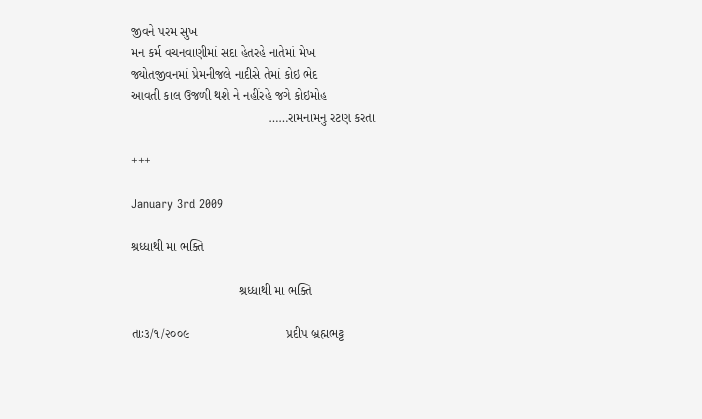જીવને પરમ સુખ
મન કર્મ વચનવાણીમાં સદા હેતરહે નાતેમાં મેખ
જ્યોતજીવનમાં પ્રેમનીજલે નાદીસે તેમાં કોઇ ભેદ
આવતી કાલ ઉજળી થશે ને નહીંરહે જગે કોઇમોહ
                                      ……રામનામનુ રટણ કરતા

+++

January 3rd 2009

શ્રધ્ધાથી મા ભક્તિ

                              શ્રધ્ધાથી મા ભક્તિ

તાઃ૩/૧/૨૦૦૯                           પ્રદીપ બ્રહ્મભટ્ટ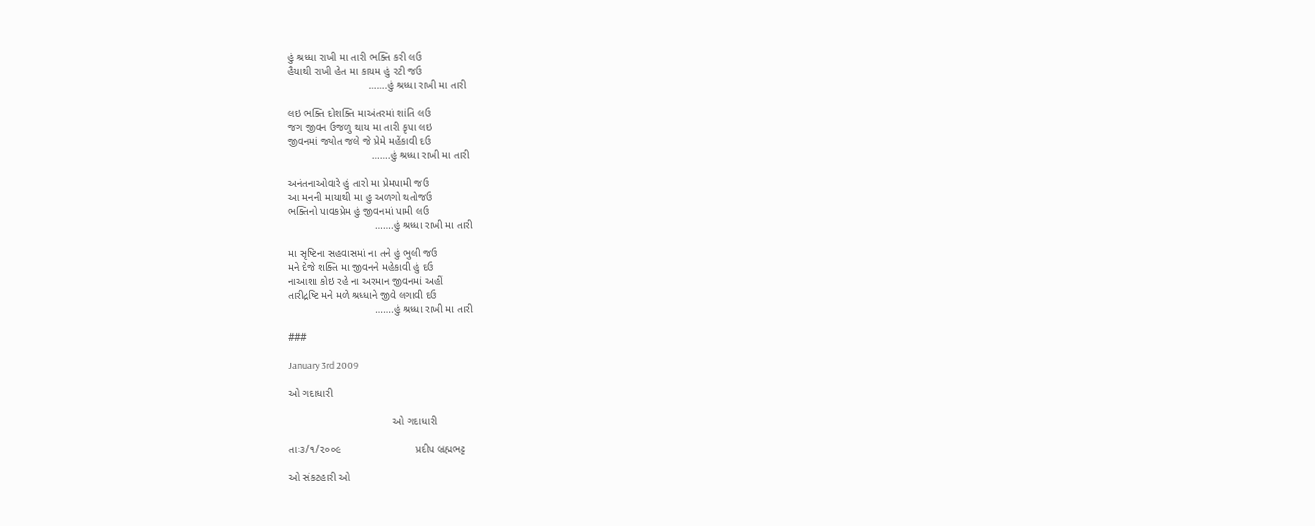હું શ્રધ્ધા રાખી મા તારી ભક્તિ કરી લઉ
હૈયાથી રાખી હેત મા કાયમ હું રટી જઉ
                           …….હું શ્રધ્ધા રાખી મા તારી

લઇ ભક્તિ દોશક્તિ માઅંતરમાં શાંતિ લઉ
જગ જીવન ઉજળુ થાય મા તારી કૃપા લઇ
જીવનમાં જ્યોત જલે જે પ્રેમે મહેંકાવી દઉ
                            …….હું શ્રધ્ધા રાખી મા તારી

અનંતનાઓવારે હું તારો મા પ્રેમપામી જઉ
આ મનની માયાથી મા હુ અળગો થતોજઉ
ભક્તિનો પાવકપ્રેમ હું જીવનમાં પામી લઉ
                             …….હું શ્રધ્ધા રાખી મા તારી

મા સૃષ્ટિના સહવાસમાં ના તને હું ભુલી જઉ
મને દેજે શક્તિ મા જીવનને મહેકાવી હું દઉ
નાઆશા કોઇ રહે ના અરમાન જીવનમાં અહીં
તારીદ્રષ્ટિ મને મળે શ્રધ્ધાને જીવે લગાવી દઉ
                             …….હું શ્રધ્ધા રાખી મા તારી

###

January 3rd 2009

ઓ ગદાધારી

                                   ઓ ગદાધારી

તાઃ૩/૧/૨૦૦૯                         પ્રદીપ બ્રહ્મભટ્ટ

ઓ સંકટહારી ઓ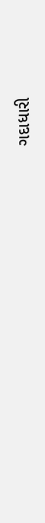ગદાધારી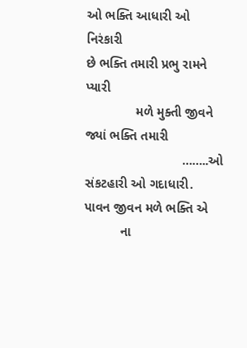ઓ ભક્તિ આધારી ઓ નિરંકારી
છે ભક્તિ તમારી પ્રભુ રામને પ્યારી
              મળે મુક્તી જીવને જ્યાં ભક્તિ તમારી
                           ……..ઓ સંકટહારી ઓ ગદાધારી.
પાવન જીવન મળે ભક્તિ એ
          ના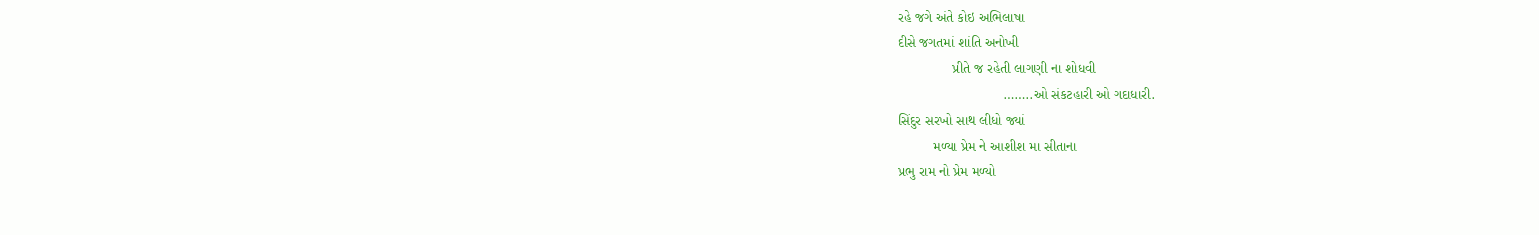રહે જગે અંતે કોઇ અભિલાષા
દીસે જગતમાં શાંતિ અનોખી
              પ્રીતે જ રહેતી લાગણી ના શોધવી
                           ……..ઓ સંકટહારી ઓ ગદાધારી.
સિંદુર સરખો સાથ લીધો જ્યાં
         મળ્યા પ્રેમ ને આશીશ મા સીતાના
પ્રભુ રામ નો પ્રેમ મળ્યો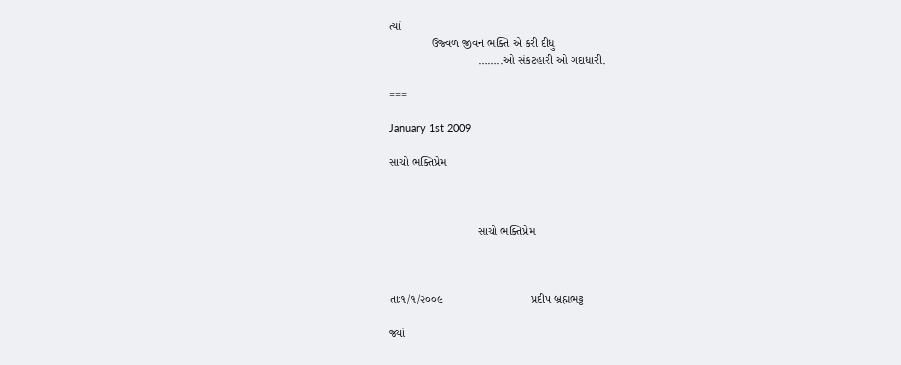ત્યાં
             ઉજ્વળ જીવન ભક્તિ એ કરી દીધુ
                           ……..ઓ સંકટહારી ઓ ગદાધારી.

===

January 1st 2009

સાચો ભક્તિપ્રેમ



                           સાચો ભક્તિપ્રેમ



તાઃ૧/૧/૨૦૦૯                           પ્રદીપ બ્રહ્મભટ્ટ

જ્યાં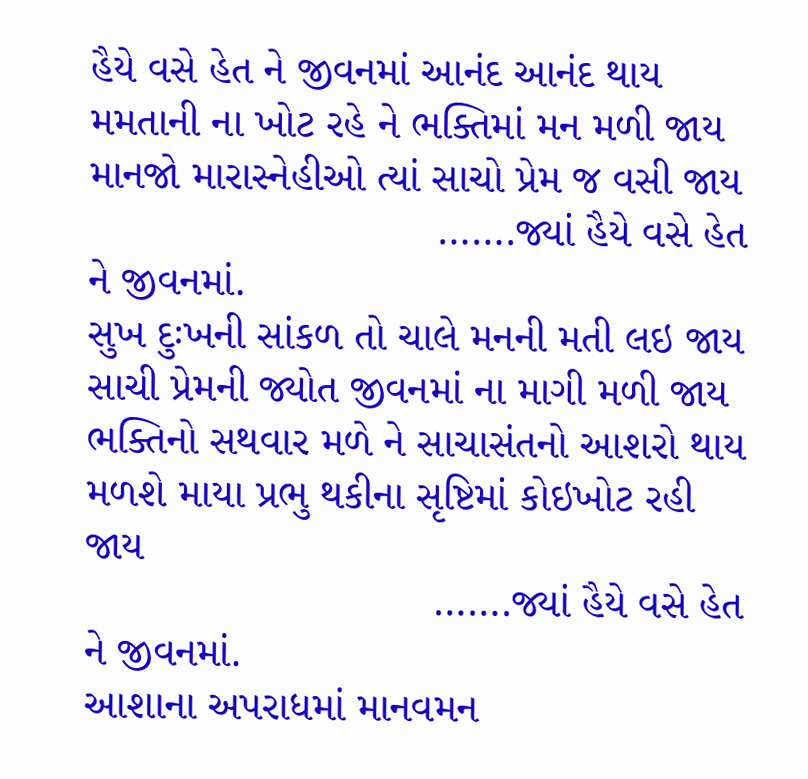હૈયે વસે હેત ને જીવનમાં આનંદ આનંદ થાય
મમતાની ના ખોટ રહે ને ભક્તિમાં મન મળી જાય
માનજો મારાસ્નેહીઓ ત્યાં સાચો પ્રેમ જ વસી જાય
                             …….જ્યાં હૈયે વસે હેત ને જીવનમાં.
સુખ દુઃખની સાંકળ તો ચાલે મનની મતી લઇ જાય
સાચી પ્રેમની જ્યોત જીવનમાં ના માગી મળી જાય
ભક્તિનો સથવાર મળે ને સાચાસંતનો આશરો થાય
મળશે માયા પ્રભુ થકીના સૃષ્ટિમાં કોઇખોટ રહી જાય
                             …….જ્યાં હૈયે વસે હેત ને જીવનમાં.
આશાના અપરાધમાં માનવમન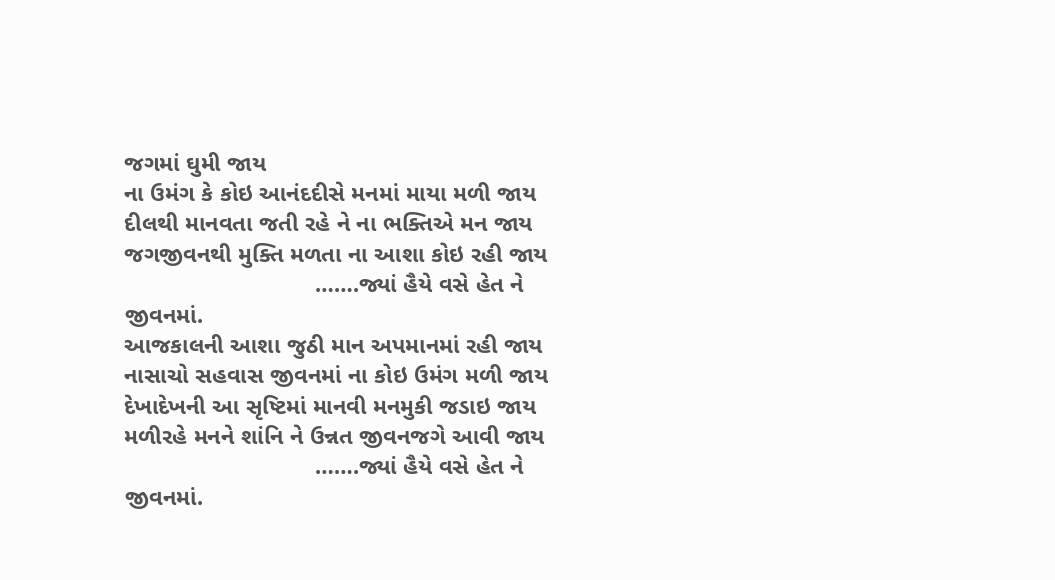જગમાં ઘુમી જાય
ના ઉમંગ કે કોઇ આનંદદીસે મનમાં માયા મળી જાય
દીલથી માનવતા જતી રહે ને ના ભક્તિએ મન જાય
જગજીવનથી મુક્તિ મળતા ના આશા કોઇ રહી જાય
                             …….જ્યાં હૈયે વસે હેત ને જીવનમાં.
આજકાલની આશા જુઠી માન અપમાનમાં રહી જાય
નાસાચો સહવાસ જીવનમાં ના કોઇ ઉમંગ મળી જાય
દેખાદેખની આ સૃષ્ટિમાં માનવી મનમુકી જડાઇ જાય
મળીરહે મનને શાંનિ ને ઉન્નત જીવનજગે આવી જાય
                             …….જ્યાં હૈયે વસે હેત ને જીવનમાં.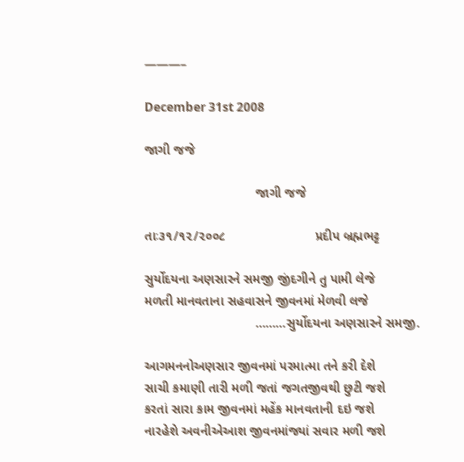———–

December 31st 2008

જાગી જજે

                               જાગી જજે

તાઃ૩૧/૧૨/૨૦૦૮                         પ્રદીપ બ્રહ્મભટ્ટ

સુર્યોદયના અણસારને સમજી જીંદગીને તુ પામી લેજે
મળતી માનવતાના સહવાસને જીવનમાં મેળવી લજે
                               ………સુર્યોદયના અણસારને સમજી.

આગમનનોઅણસાર જીવનમાં પરમાત્મા તને કરી દેશે
સાચી કમાણી તારી મળી જતાં જગતજીવથી છુટી જશે
કરતાં સારા કામ જીવનમાં મહેંક માનવતાની દઇ જશે
નારહેશે અવનીએઆશ જીવનમાંજ્યાં સવાર મળી જશે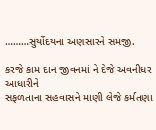………સુર્યોદયના અણસારને સમજી.

કરજે કામ દાન જીવનમાં ને દેજે અવનીધર આધારીને
સફળતાના સહવાસને માણી લેજે કર્મતણા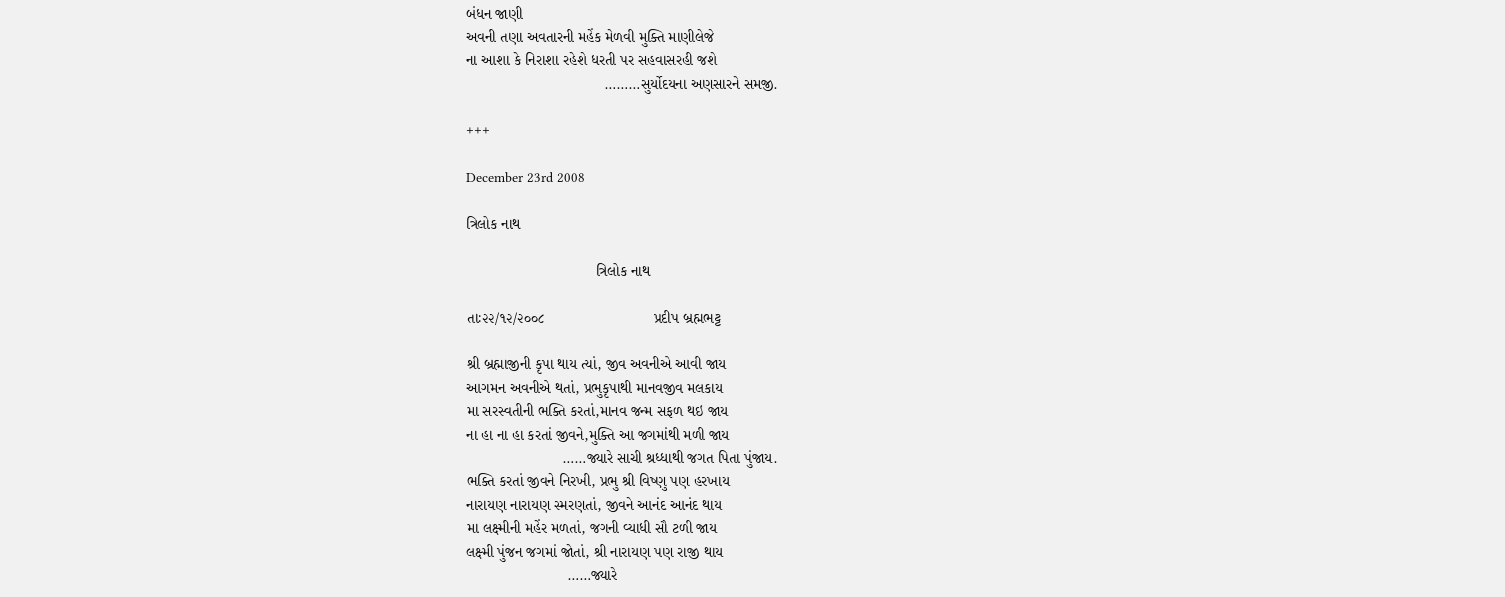બંધન જાણી
અવની તણા અવતારની મહેંક મેળવી મુક્તિ માણીલેજે
ના આશા કે નિરાશા રહેશે ધરતી પર સહવાસરહી જશે
                                 ………સુર્યોદયના અણસારને સમજી.

+++

December 23rd 2008

ત્રિલોક નાથ

                               ત્રિલોક નાથ

તાઃ૨૨/૧૨/૨૦૦૮                          પ્રદીપ બ્રહ્મભટ્ટ

શ્રી બ્રહ્માજીની કૃપા થાય ત્યાં, જીવ અવનીએ આવી જાય
આગમન અવનીએ થતાં, પ્રભુકૃપાથી માનવજીવ મલકાય
મા સરસ્વતીની ભક્તિ કરતાં,માનવ જન્મ સફળ થઇ જાય
ના હા ના હા કરતાં જીવને,મુક્તિ આ જગમાંથી મળી જાય
                       ……જ્યારે સાચી શ્રધ્ધાથી જગત પિતા પુંજાય.
ભક્તિ કરતાં જીવને નિરખી, પ્રભુ શ્રી વિષ્ણુ પણ હરખાય
નારાયણ નારાયણ સ્મરણતાં, જીવને આનંદ આનંદ થાય
મા લક્ષ્મીની મહેંર મળતાં, જગની વ્યાધી સૌ ટળી જાય
લક્ષ્મી પુંજન જગમાં જોતાં, શ્રી નારાયણ પણ રાજી થાય
                        ……જ્યારે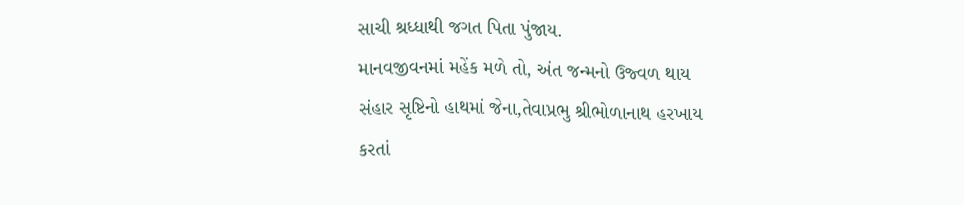સાચી શ્રધ્ધાથી જગત પિતા પુંજાય.
માનવજીવનમાં મહેંક મળે તો, અંત જન્મનો ઉજ્વળ થાય
સંહાર સૃષ્ટિનો હાથમાં જેના,તેવાપ્રભુ શ્રીભોળાનાથ હરખાય
કરતાં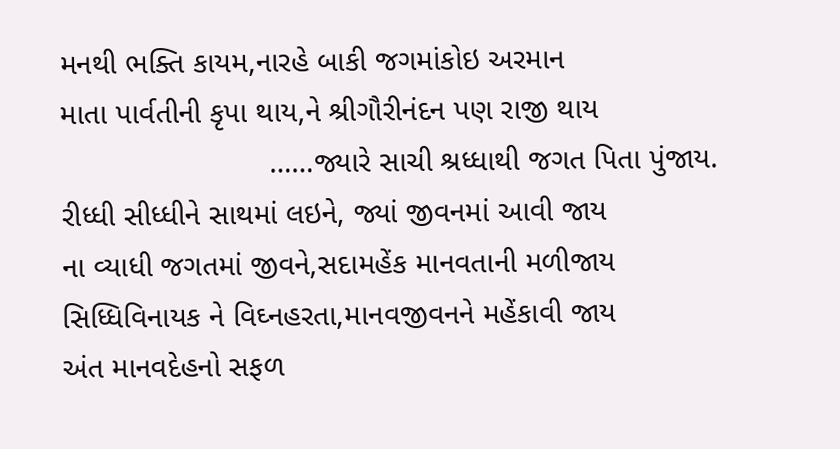મનથી ભક્તિ કાયમ,નારહે બાકી જગમાંકોઇ અરમાન
માતા પાર્વતીની કૃપા થાય,ને શ્રીગૌરીનંદન પણ રાજી થાય
                         ……જ્યારે સાચી શ્રધ્ધાથી જગત પિતા પુંજાય.
રીધ્ધી સીધ્ધીને સાથમાં લઇને, જ્યાં જીવનમાં આવી જાય
ના વ્યાધી જગતમાં જીવને,સદામહેંક માનવતાની મળીજાય
સિધ્ધિવિનાયક ને વિઘ્નહરતા,માનવજીવનને મહેંકાવી જાય
અંત માનવદેહનો સફળ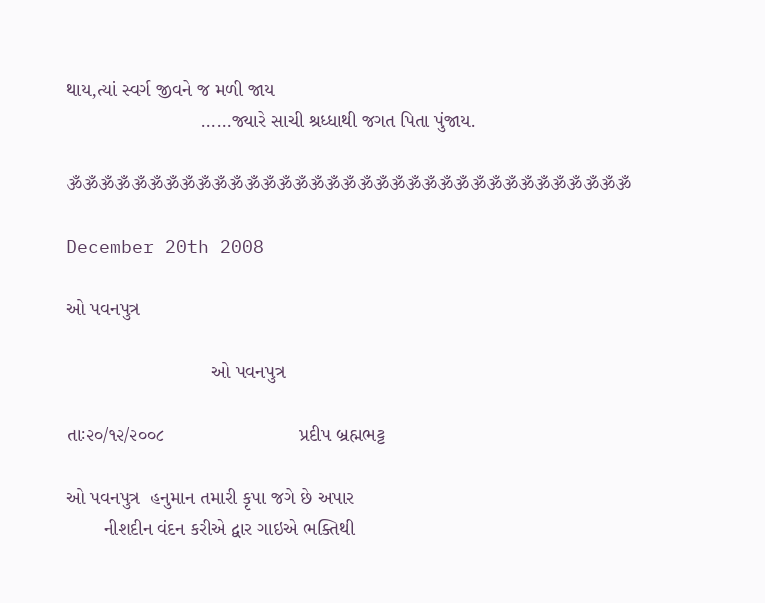થાય,ત્યાં સ્વર્ગ જીવને જ મળી જાય
                         ……જ્યારે સાચી શ્રધ્ધાથી જગત પિતા પુંજાય.

ૐૐૐૐૐૐૐૐૐૐૐૐૐૐૐૐૐૐૐૐૐૐૐૐૐૐૐૐૐૐૐૐૐૐૐ

December 20th 2008

ઓ પવનપુત્ર

                           ઓ પવનપુત્ર

તાઃ૨૦/૧૨/૨૦૦૮                         પ્રદીપ બ્રહ્મભટ્ટ

ઓ પવનપુત્ર  હનુમાન તમારી કૃપા જગે છે અપાર
       નીશદીન વંદન કરીએ દ્વાર ગાઇએ ભક્તિથી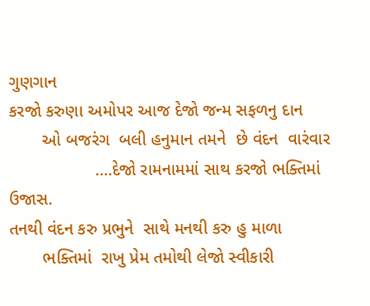ગુણગાન
કરજો કરુણા અમોપર આજ દેજો જન્મ સફળનુ દાન
       ઓ બજરંગ  બલી હનુમાન તમને  છે વંદન  વારંવાર
                  ….દેજો રામનામમાં સાથ કરજો ભક્તિમાં ઉજાસ.
તનથી વંદન કરુ પ્રભુને  સાથે મનથી કરુ હુ માળા
       ભક્તિમાં  રાખુ પ્રેમ તમોથી લેજો સ્વીકારી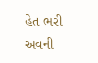હેત ભરી
અવની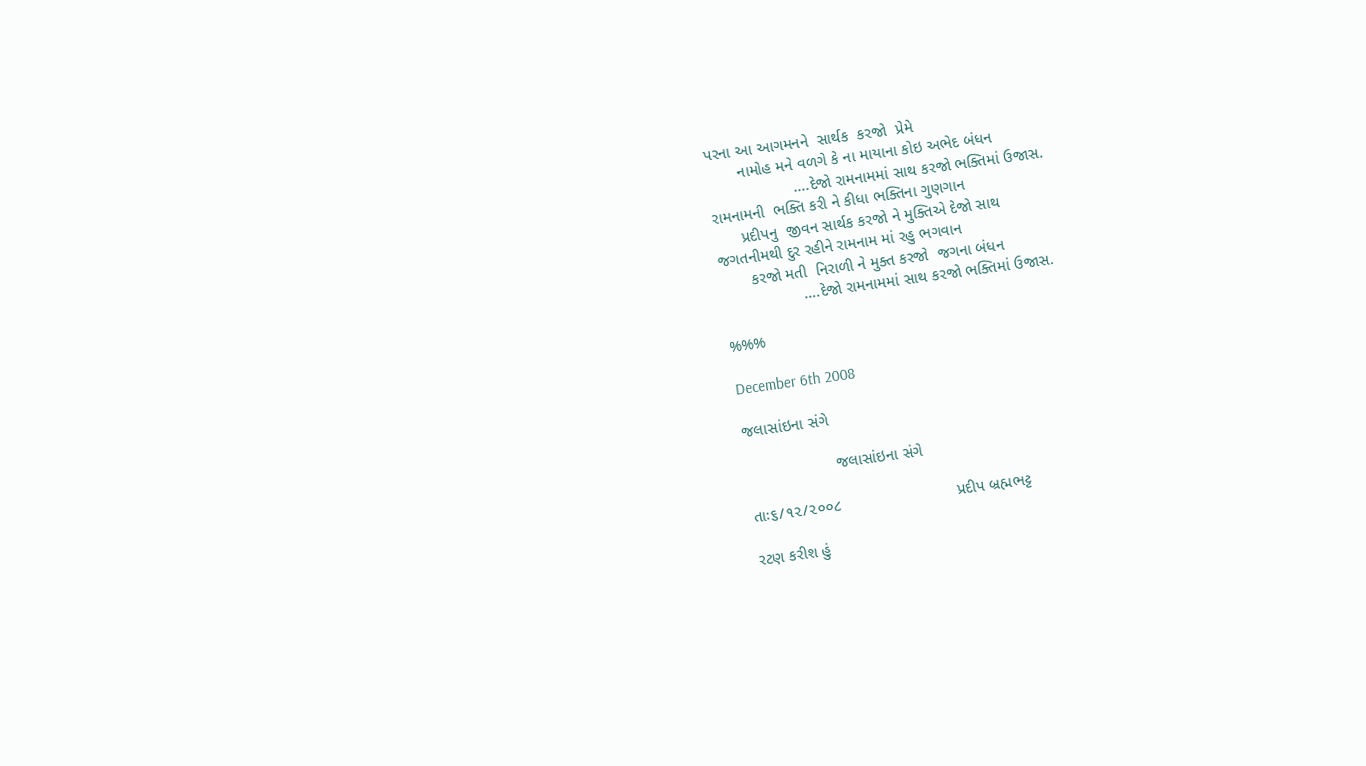પરના આ આગમનને  સાર્થક  કરજો  પ્રેમે
       નામોહ મને વળગે કે ના માયાના કોઇ અભેદ બંધન
                   ….દેજો રામનામમાં સાથ કરજો ભક્તિમાં ઉજાસ.
રામનામની  ભક્તિ કરી ને કીધા ભક્તિના ગુણગાન
      પ્રદીપનુ  જીવન સાર્થક કરજો ને મુક્તિએ દેજો સાથ
જગતનીમથી દુર રહીને રામનામ માં રહુ ભગવાન
       કરજો મતી  નિરાળી ને મુક્ત કરજો  જગના બંધન
                  ….દેજો રામનામમાં સાથ કરજો ભક્તિમાં ઉજાસ.

%%%

December 6th 2008

જલાસાંઇના સંગે

                    જલાસાંઇના સંગે

તાઃ૬/૧૨/૨૦૦૮                          પ્રદીપ બ્રહ્મભટ્ટ

રટણ કરીશ હું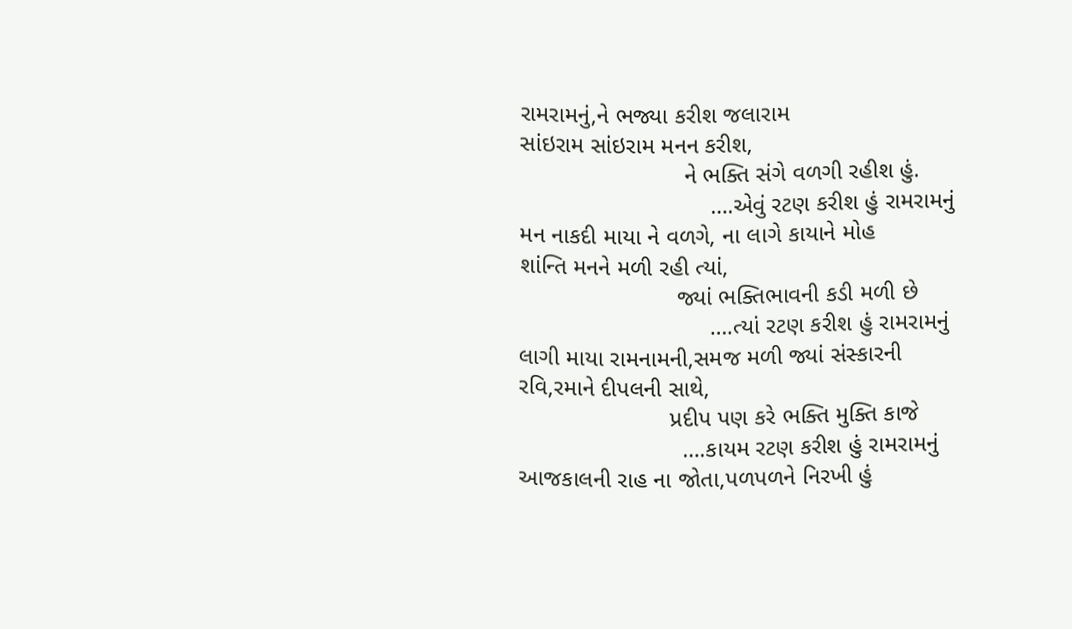રામરામનું,ને ભજ્યા કરીશ જલારામ
સાંઇરામ સાંઇરામ મનન કરીશ,
                         ને ભક્તિ સંગે વળગી રહીશ હું.
                             ….એવું રટણ કરીશ હું રામરામનું
મન નાકદી માયા ને વળગે, ના લાગે કાયાને મોહ
શાંન્તિ મનને મળી રહી ત્યાં,
                        જ્યાં ભક્તિભાવની કડી મળી છે
                             ….ત્યાં રટણ કરીશ હું રામરામનું
લાગી માયા રામનામની,સમજ મળી જ્યાં સંસ્કારની
રવિ,રમાને દીપલની સાથે,
                       પ્રદીપ પણ કરે ભક્તિ મુક્તિ કાજે
                         ….કાયમ રટણ કરીશ હું રામરામનું
આજકાલની રાહ ના જોતા,પળપળને નિરખી હું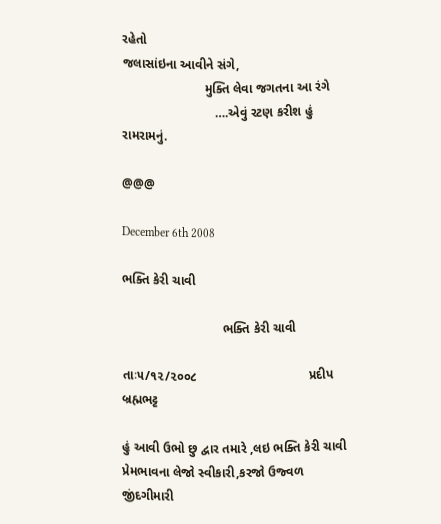રહેતો
જલાસાંઇના આવીને સંગે,
                       મુક્તિ લેવા જગતના આ રંગે
                          ….એવું રટણ કરીશ હું રામરામનું.

@@@

December 6th 2008

ભક્તિ કેરી ચાવી

                            ભક્તિ કેરી ચાવી

તાઃ૫/૧૨/૨૦૦૮                               પ્રદીપ બ્રહ્મભટ્ટ

હું આવી ઉભો છુ દ્વાર તમારે ,લઇ ભક્તિ કેરી ચાવી
પ્રેમભાવના લેજો સ્વીકારી,કરજો ઉજ્વળ જીંદગીમારી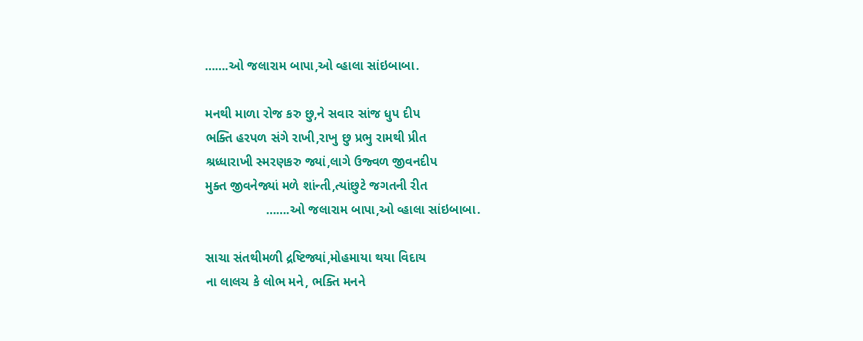…….ઓ જલારામ બાપા,ઓ વ્હાલા સાંઇબાબા.

મનથી માળા રોજ કરુ છુ,ને સવાર સાંજ ધુપ દીપ
ભક્તિ હરપળ સંગે રાખી,રાખુ છુ પ્રભુ રામથી પ્રીત
શ્રધ્ધારાખી સ્મરણકરુ જ્યાં,લાગે ઉજ્વળ જીવનદીપ
મુક્ત જીવનેજ્યાં મળે શાંન્તી,ત્યાંછુટે જગતની રીત
                 …….ઓ જલારામ બાપા,ઓ વ્હાલા સાંઇબાબા.

સાચા સંતથીમળી દ્રષ્ટિજ્યાં,મોહમાયા થયા વિદાય
ના લાલચ કે લોભ મને, ભક્તિ મનને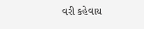વરી કહેવાય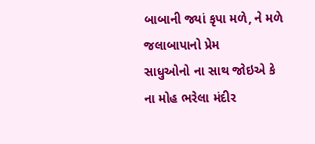બાબાની જ્યાં કૃપા મળે, ને મળે જલાબાપાનો પ્રેમ
સાધુઓનો ના સાથ જોઇએ કે ના મોહ ભરેલા મંદીર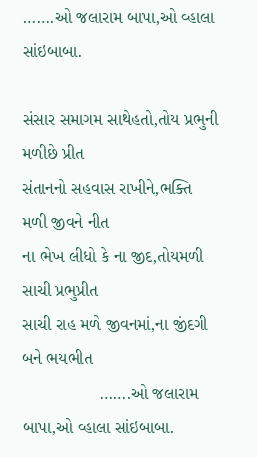…….ઓ જલારામ બાપા,ઓ વ્હાલા સાંઇબાબા.

સંસાર સમાગમ સાથેહતો,તોય પ્રભુની મળીછે પ્રીત
સંતાનનો સહવાસ રાખીને,ભક્તિ મળી જીવને નીત
ના ભેખ લીધો કે ના જીદ,તોયમળી સાચી પ્રભુપ્રીત
સાચી રાહ મળે જીવનમાં,ના જીંદગી બને ભયભીત
                …….ઓ જલારામ બાપા,ઓ વ્હાલા સાંઇબાબા.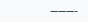———-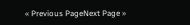« Previous PageNext Page »